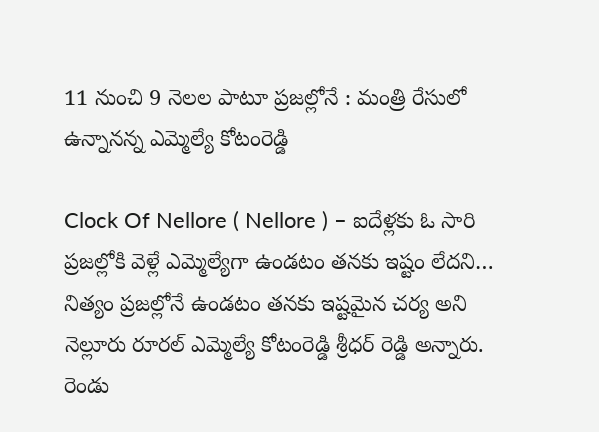11 నుంచి 9 నెలల పాటూ ప్రజల్లోనే : మంత్రి రేసులో ఉన్నానన్న ఎమ్మెల్యే కోటంరెడ్డి

Clock Of Nellore ( Nellore ) – ఐదేళ్లకు ఓ సారి ప్రజల్లోకి వెళ్లే ఎమ్మెల్యేగా ఉండటం తనకు ఇష్టం లేదని… నిత్యం ప్రజల్లోనే ఉండటం తనకు ఇష్టమైన చర్య అని నెల్లూరు రూరల్ ఎమ్మెల్యే కోటంరెడ్డి శ్రీధర్ రెడ్డి అన్నారు. రెండు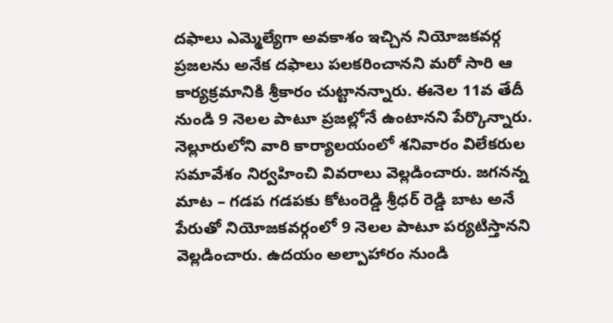దఫాలు ఎమ్మెల్యేగా అవకాశం ఇచ్చిన నియోజకవర్గ ప్రజలను అనేక దఫాలు పలకరించానని మరో సారి ఆ కార్యక్రమానికి శ్రీకారం చుట్టానన్నారు. ఈనెల 11వ తేదీ నుండి 9 నెలల పాటూ ప్రజల్లోనే ఉంటానని పేర్కొన్నారు. నెల్లూరులోని వారి కార్యాలయంలో శనివారం విలేకరుల సమావేశం నిర్వహించి వివరాలు వెల్లడించారు. జగనన్న మాట – గడప గడపకు కోటంరెడ్డి శ్రీధర్ రెడ్డి బాట అనే పేరుతో నియోజకవర్గంలో 9 నెలల పాటూ పర్యటిస్తానని వెల్లడించారు. ఉదయం అల్పాహారం నుండి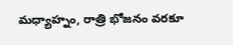మధ్యాహ్నం, రాత్రి భోజనం వరకూ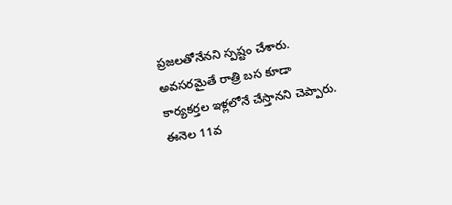ప్రజలతోనేనని స్పష్టం చేశారు. అవసరమైతే రాత్రి బస కూడా కార్యకర్తల ఇళ్లలోనే చేస్తానని చెప్పారు. ఈనెల 11వ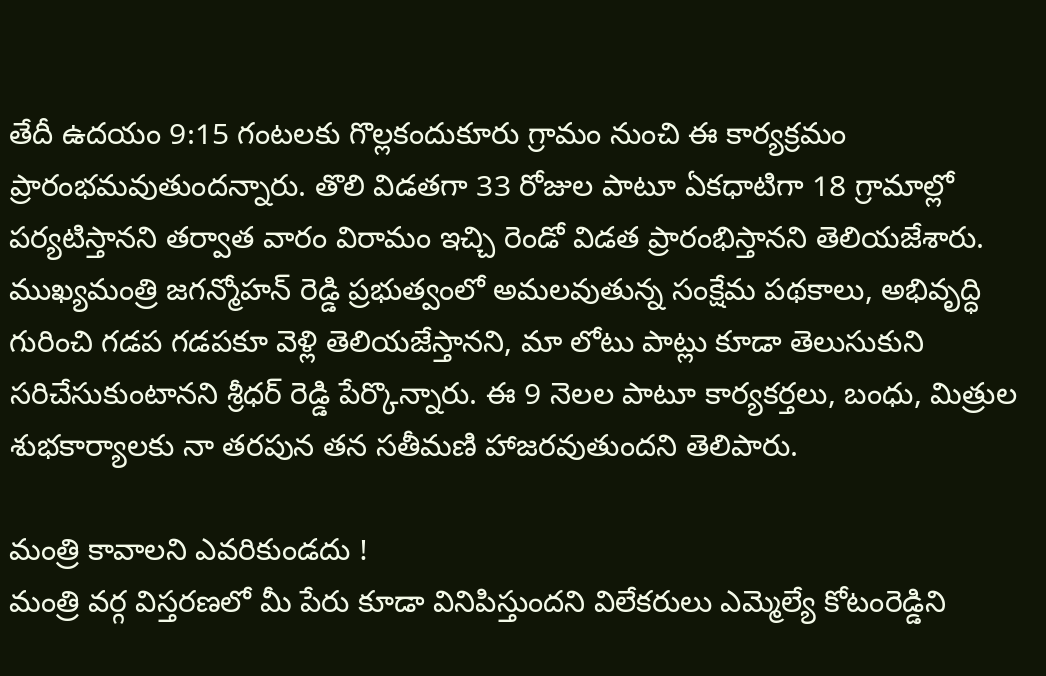తేదీ ఉదయం 9:15 గంటలకు గొల్లకందుకూరు గ్రామం నుంచి ఈ కార్యక్రమం ప్రారంభమవుతుందన్నారు. తొలి విడతగా 33 రోజుల పాటూ ఏకధాటిగా 18 గ్రామాల్లో పర్యటిస్తానని తర్వాత వారం విరామం ఇచ్చి రెండో విడత ప్రారంభిస్తానని తెలియజేశారు. ముఖ్యమంత్రి జగన్మోహన్ రెడ్డి ప్రభుత్వంలో అమలవుతున్న సంక్షేమ పథకాలు, అభివృద్ధి గురించి గడప గడపకూ వెళ్లి తెలియజేస్తానని, మా లోటు పాట్లు కూడా తెలుసుకుని సరిచేసుకుంటానని శ్రీధర్ రెడ్డి పేర్కొన్నారు. ఈ 9 నెలల పాటూ కార్యకర్తలు, బంధు, మిత్రుల శుభకార్యాలకు నా తరపున తన సతీమణి హాజరవుతుందని తెలిపారు.

మంత్రి కావాలని ఎవరికుండదు !
మంత్రి వర్గ విస్తరణలో మీ పేరు కూడా వినిపిస్తుందని విలేకరులు ఎమ్మెల్యే కోటంరెడ్డిని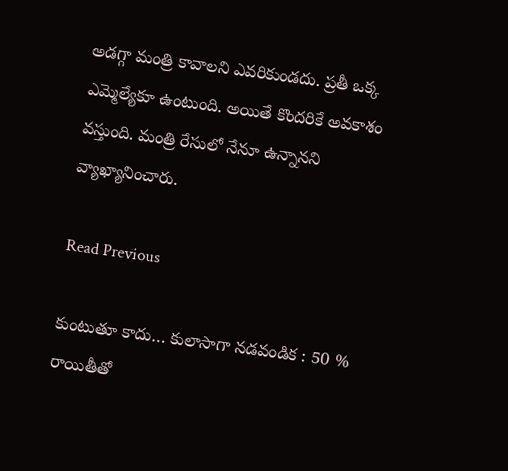అడగ్గా మంత్రి కావాలని ఎవరికుండదు. ప్రతీ ఒక్క ఎమ్మెల్యేకూ ఉంటుంది. అయితే కొందరికే అవకాశం వస్తుంది. మంత్రి రేసులో నేనూ ఉన్నానని వ్యాఖ్యానించారు.

Read Previous

కుంటుతూ కాదు… కులాసాగా నడవండిక : 50 % రాయితీతో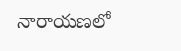నారాయణలో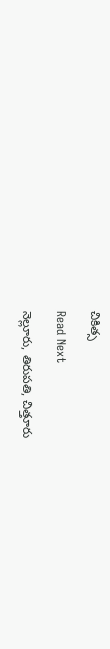చికిత్స

Read Next

నెల్లూరు, తిరుపతి, చిత్తూరు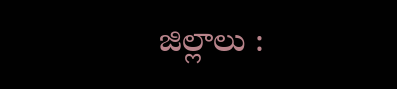జిల్లాలు :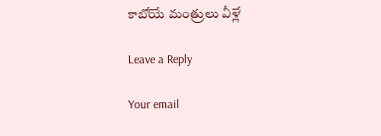కాబోయే మంత్రులు వీళ్లే

Leave a Reply

Your email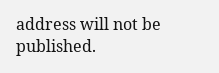address will not be published.